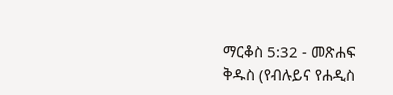ማርቆስ 5:32 - መጽሐፍ ቅዱስ (የብሉይና የሐዲስ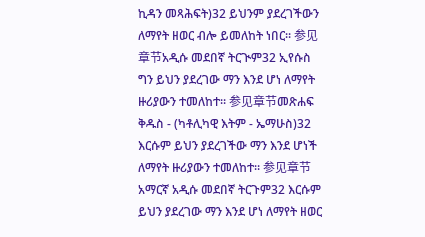ኪዳን መጻሕፍት)32 ይህንም ያደረገችውን ለማየት ዘወር ብሎ ይመለከት ነበር። 参见章节አዲሱ መደበኛ ትርጒም32 ኢየሱስ ግን ይህን ያደረገው ማን እንደ ሆነ ለማየት ዙሪያውን ተመለከተ። 参见章节መጽሐፍ ቅዱስ - (ካቶሊካዊ እትም - ኤማሁስ)32 እርሱም ይህን ያደረገችው ማን እንደ ሆነች ለማየት ዙሪያውን ተመለከተ። 参见章节አማርኛ አዲሱ መደበኛ ትርጉም32 እርሱም ይህን ያደረገው ማን እንደ ሆነ ለማየት ዘወር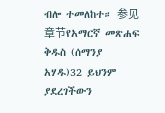ብሎ ተመለከተ። 参见章节የአማርኛ መጽሐፍ ቅዱስ (ሰማንያ አሃዱ)32 ይህንም ያደረገችውን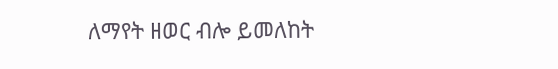ለማየት ዘወር ብሎ ይመለከት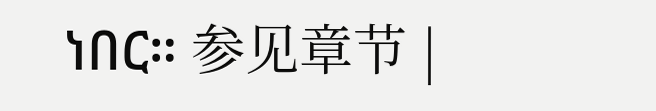ነበር። 参见章节 |